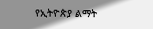የኢትዮጵያ ልማት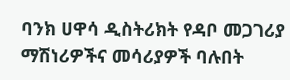ባንክ ሀዋሳ ዲስትሪክት የዳቦ መጋገሪያ ማሽነሪዎችና መሳሪያዎች ባሉበት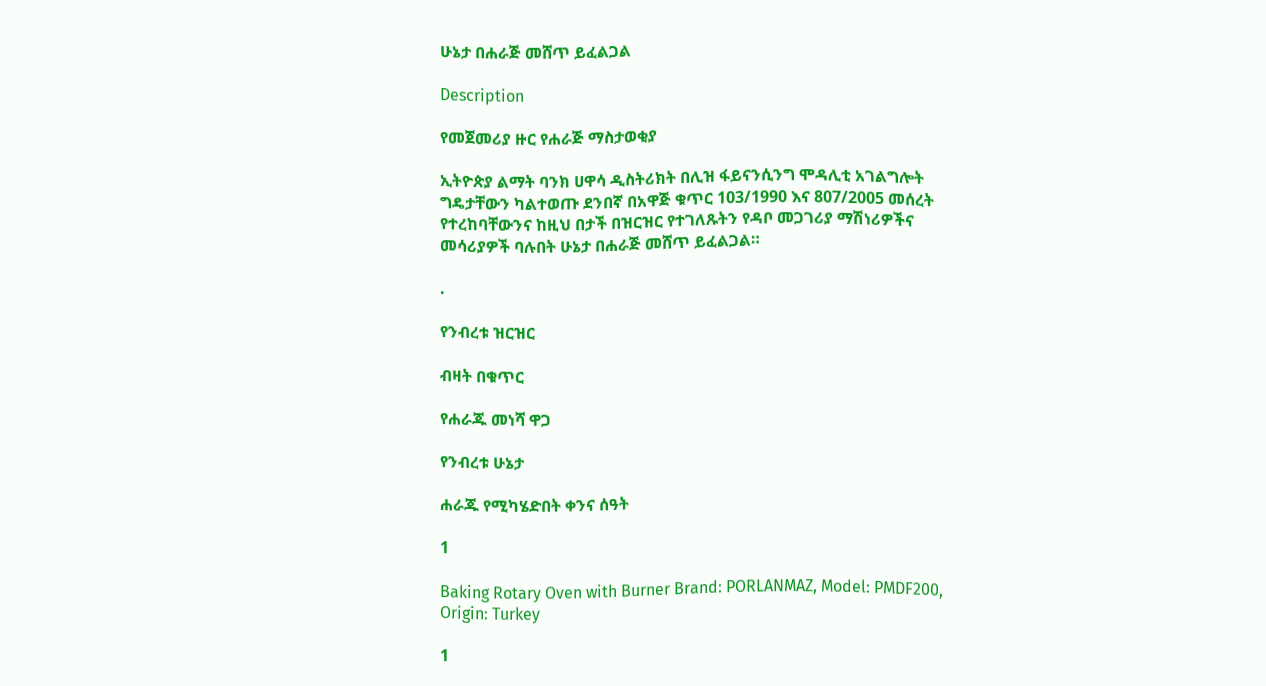ሁኔታ በሐራጅ መሸጥ ይፈልጋል

Description

የመጀመሪያ ዙር የሐራጅ ማስታወቂያ

ኢትዮጵያ ልማት ባንክ ሀዋሳ ዲስትሪክት በሊዝ ፋይናንሲንግ ሞዳሊቲ አገልግሎት ግዴታቸውን ካልተወጡ ደንበኛ በአዋጅ ቁጥር 103/1990 እና 807/2005 መሰረት የተረከባቸውንና ከዚህ በታች በዝርዝር የተገለጹትን የዳቦ መጋገሪያ ማሽነሪዎችና መሳሪያዎች ባሉበት ሁኔታ በሐራጅ መሸጥ ይፈልጋል።

.

የንብረቱ ዝርዝር

ብዛት በቁጥር

የሐራጁ መነሻ ዋጋ

የንብረቱ ሁኔታ

ሐራጁ የሚካሄድበት ቀንና ሰዓት

1

Baking Rotary Oven with Burner Brand: PORLANMAZ, Model: PMDF200, Origin: Turkey

1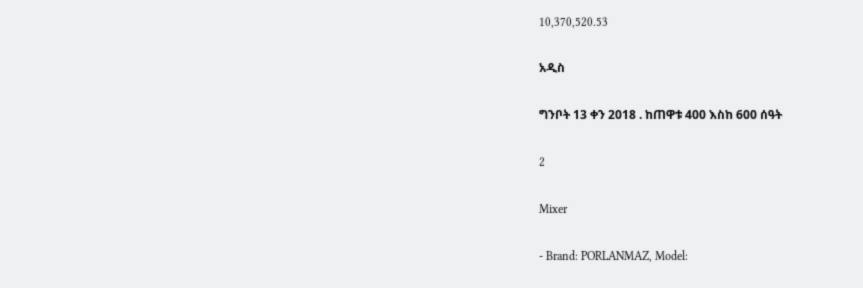10,370,520.53

አዲስ

ግንቦት 13 ቀን 2018 . ከጠዋቱ 400 እስከ 600 ሰዓት

2

Mixer

- Brand: PORLANMAZ, Model: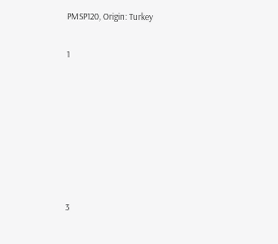PMSP120, Origin: Turkey

1







3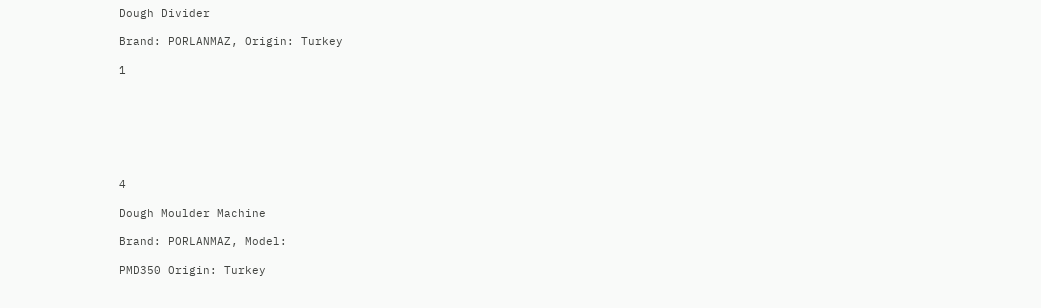Dough Divider

Brand: PORLANMAZ, Origin: Turkey

1







4

Dough Moulder Machine

Brand: PORLANMAZ, Model:

PMD350 Origin: Turkey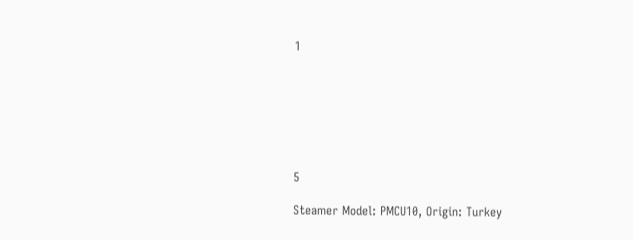1







5

Steamer Model: PMCU10, Origin: Turkey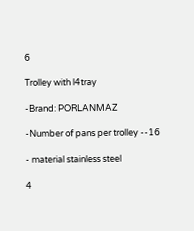6

Trolley with l4tray

-Brand: PORLANMAZ

-Number of pans per trolley --16

- material stainless steel

4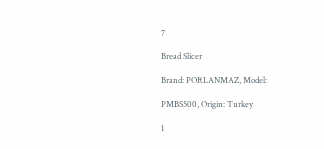7

Bread Slicer

Brand: PORLANMAZ, Model:

PMBS500, Origin: Turkey

1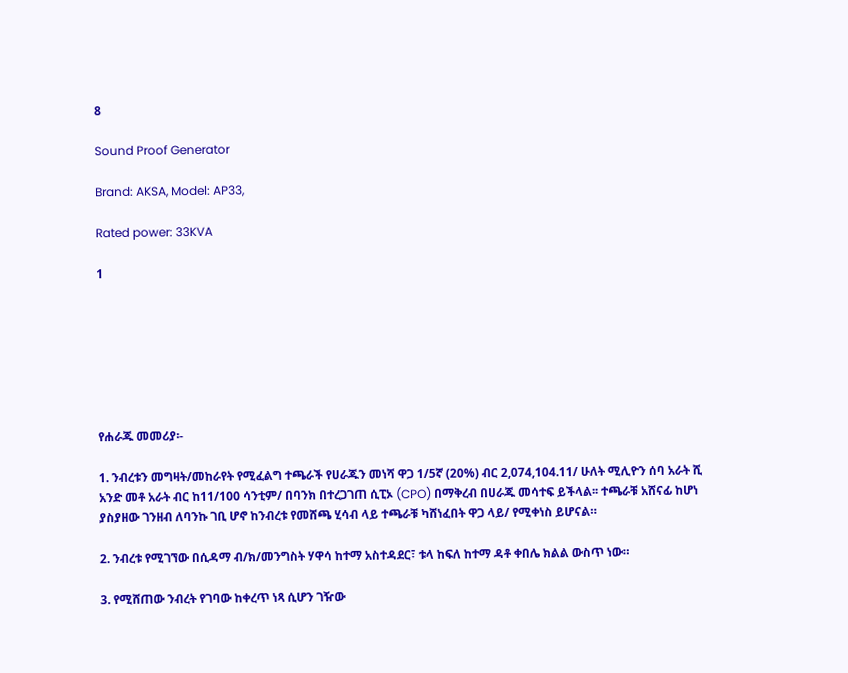8

Sound Proof Generator

Brand: AKSA, Model: AP33,

Rated power: 33KVA

1







የሐራጁ መመሪያ፡-

1. ንብረቱን መግዛት/መከራየት የሚፈልግ ተጫራች የሀራጁን መነሻ ዋጋ 1/5ኛ (20%) ብር 2,074,104.11/ ሁለት ሚሊዮን ሰባ አራት ሺ አንድ መቶ አራት ብር ከ11/100 ሳንቲም/ በባንክ በተረጋገጠ ሲፒኦ (CPO) በማቅረብ በሀራጁ መሳተፍ ይችላል፡፡ ተጫራቹ አሸናፊ ከሆነ ያስያዘው ገንዘብ ለባንኩ ገቢ ሆኖ ከንብረቱ የመሸጫ ሂሳብ ላይ ተጫራቹ ካሸነፈበት ዋጋ ላይ/ የሚቀነስ ይሆናል።

2. ንብረቱ የሚገኘው በሲዳማ ብ/ክ/መንግስት ሃዋሳ ከተማ አስተዳደር፣ ቱላ ከፍለ ከተማ ዳቶ ቀበሌ ክልል ውስጥ ነው።

3. የሚሸጠው ንብረት የገባው ከቀረጥ ነጻ ሲሆን ገዥው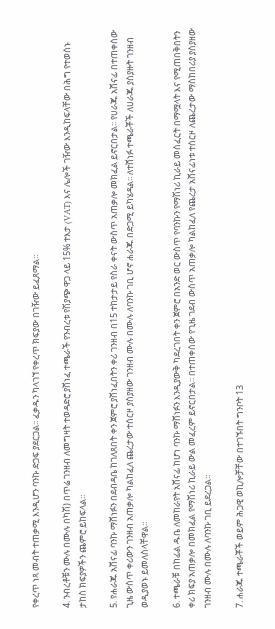የቀረጥ ነጻ መብት ተጠቃሚ እንዲሆን ባንኩ ድጋፍ ያደርጋል፡፡ ፈቃዱን ካላገኘ የቀረጥ ክፍያው በገዥው ይፈጸማል።

4. ንብረቶቹን ሙሉ በሙሉ በካሽ) በጥሬ ገንዘብ ለመግዛት ተወዳድሮ ያሸነፈ ተጫራች የንብረቱ የሽያጭ ዋጋ ላይ 15% ተእታ (VAT) እና ሌሎች ገዥው እንዲከፍላቸው በሕግ የተወሰኑ ታከስ ክፍያዎችን ጨምሮ ይከፍላል።

5. የሐራጁ አሸናፊ ባንኩ ማሸነፉን በደብዳቤ ከገለጸበት ቀን ጀምሮ ያሸነፈበትን ቀሪ ገንዘብ በ15 ተከታታይ የስራ ቀናት ውስጥ አጠቃሎ መክፈል ይኖርበታል፡፡ የሀራጁ አሸናፊ በተጠቀሰው ጊዜ ውስጥ ቀሪውን ገንዘብ አጠቃሎ ካልከፈለ ጨረታው ተሰርዞ ያስያዘው ገንዘብ ሙሉ በሙሉ ለባንኩ ገቢ ሆኖ ሐራጁ በድጋሚ ይካሄዳል፡፡ ለተሸነፉ ተጫራቾች ለሀራጁ ያስያዙት ገንዘብ ወዲያወኑ ይመለስላቸዋል።

6. ተጫራቹ በከፊል ዱቤ ለመከራየት አሸናፊ ከሆነ ባንኩ ማሸነፉን እንዲያውቅ ካደረገበት ቀን ጀምሮ በአንድ ወር ውስጥ የባንኩን የማሽነሪ ኪራይ መስፈርት በማሟላት እና የሚጠበቅበትን ቀሪ ክፍያ አጠቃሎ በመክፈል የማሽነሪ ኪራይ ውል መፈረም ይኖርበታል፡፡ በተጠቀሰው የጊዜ ገደብ ውስጥ አጠቃሎ ካልከፈለ የጨረታ አሸናፊነቱ ተሰርዞ ለጨረታው ማስከበሪያ ያስያዘው ገንዘብ ሙሉ በሙሉ ለባንኩ ገቢ ይደረጋል።

7. ሐራጁ ተጫራቾች ወይም ሕጋዊ ወኪሎቻቸው በተገኙበት ግንቦት 13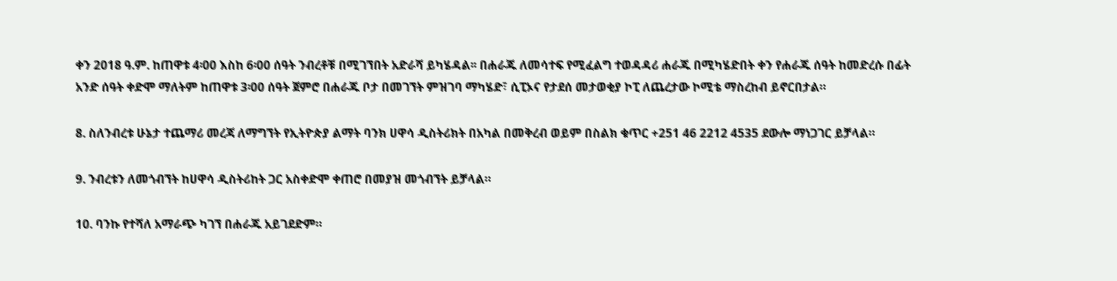ቀን 2018 ዓ.ም. ከጠዋቱ 4፡00 እስከ 6፡00 ሰዓት ንብረቶቹ በሚገኘበት አድራሻ ይካሄዳል፡፡ በሐራጁ ለመሳተፍ የሚፈልግ ተወዳዳሪ ሐራጁ በሚካሄድበት ቀን የሐራጁ ሰዓት ከመድረሱ በፊት አንድ ሰዓት ቀድሞ ማለትም ከጠዋቱ 3፡00 ሰዓት ጀምሮ በሐራጁ ቦታ በመገኘት ምዝገባ ማካሄድ፣ ሲፒኦና የታደሰ መታወቂያ ኮፒ ለጨረታው ኮሚቴ ማስረከብ ይኖርበታል።

8. ስለንብረቱ ሁኔታ ተጨማሪ መረጃ ለማግኘት የኢትዮጵያ ልማት ባንክ ሀዋሳ ዲስትሪክት በአካል በመቅረብ ወይም በስልክ ቁጥር +251 46 2212 4535 ደውሎ ማነጋገር ይቻላል።

9. ንብረቱን ለመጎብኘት ከሀዋሳ ዲስትሪከት ጋር አስቀድሞ ቀጠሮ በመያዝ መጎብኘት ይቻላል።

10. ባንኩ የተሻለ አማራጭ ካገኘ በሐራጁ አይገደድም።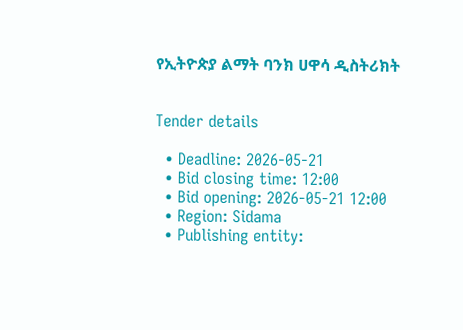የኢትዮጵያ ልማት ባንክ ሀዋሳ ዲስትሪክት


Tender details

  • Deadline: 2026-05-21
  • Bid closing time: 12:00
  • Bid opening: 2026-05-21 12:00
  • Region: Sidama
  • Publishing entity: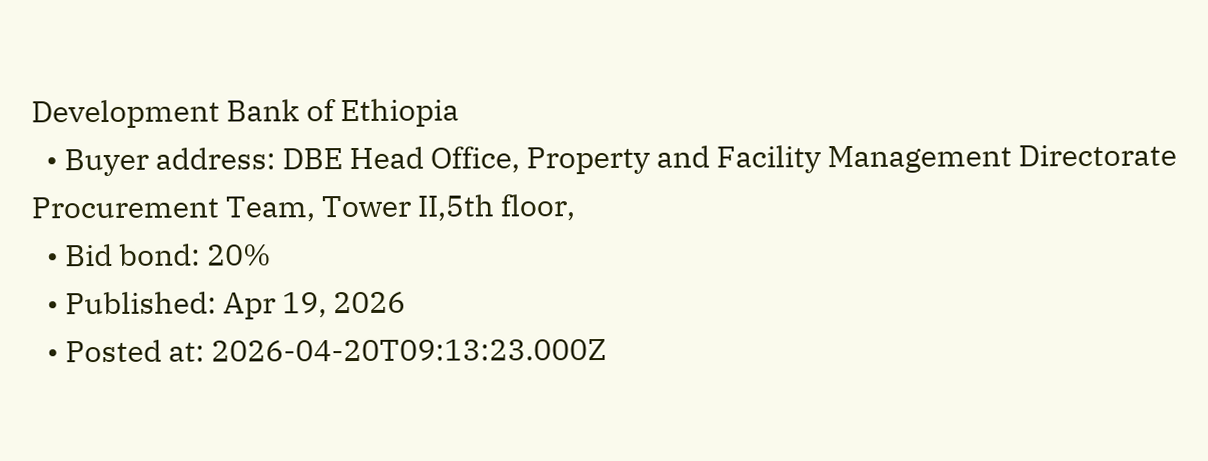Development Bank of Ethiopia
  • Buyer address: DBE Head Office, Property and Facility Management Directorate Procurement Team, Tower II,5th floor,
  • Bid bond: 20%
  • Published: Apr 19, 2026
  • Posted at: 2026-04-20T09:13:23.000Z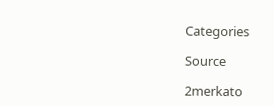Categories

Source

2merkato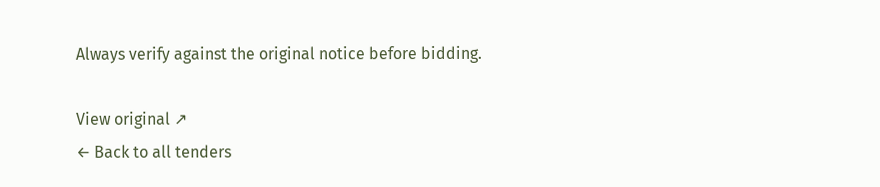Always verify against the original notice before bidding.

View original ↗
← Back to all tenders